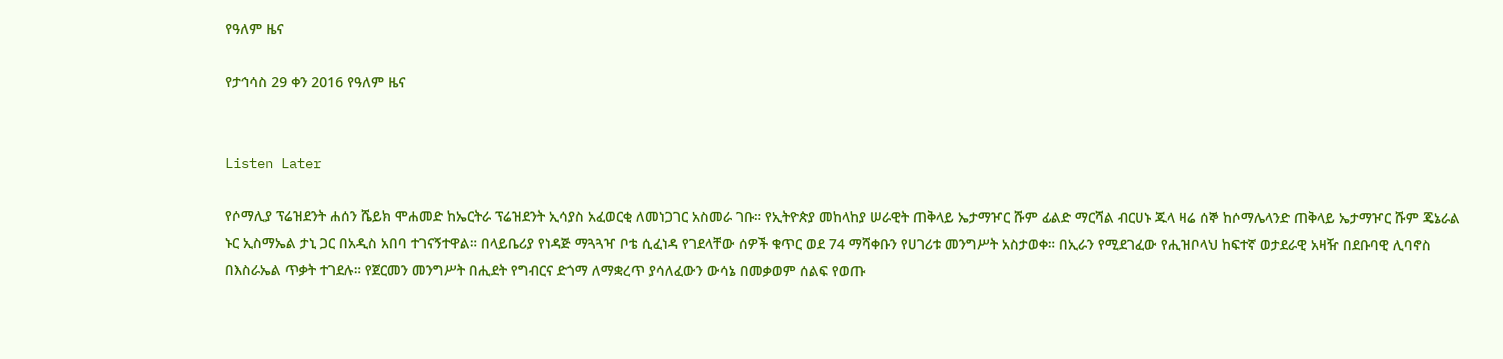የዓለም ዜና

የታኅሳስ 29 ቀን 2016 የዓለም ዜና


Listen Later

የሶማሊያ ፕሬዝደንት ሐሰን ሼይክ ሞሐመድ ከኤርትራ ፕሬዝደንት ኢሳያስ አፈወርቂ ለመነጋገር አስመራ ገቡ። የኢትዮጵያ መከላከያ ሠራዊት ጠቅላይ ኤታማዦር ሹም ፊልድ ማርሻል ብርሀኑ ጁላ ዛሬ ሰኞ ከሶማሌላንድ ጠቅላይ ኤታማዦር ሹም ጄኔራል ኑር ኢስማኤል ታኒ ጋር በአዲስ አበባ ተገናኝተዋል። በላይቤሪያ የነዳጅ ማጓጓዣ ቦቴ ሲፈነዳ የገደላቸው ሰዎች ቁጥር ወደ 74 ማሻቀቡን የሀገሪቱ መንግሥት አስታወቀ። በኢራን የሚደገፈው የሒዝቦላህ ከፍተኛ ወታደራዊ አዛዥ በደቡባዊ ሊባኖስ በእስራኤል ጥቃት ተገደሉ። የጀርመን መንግሥት በሒደት የግብርና ድጎማ ለማቋረጥ ያሳለፈውን ውሳኔ በመቃወም ሰልፍ የወጡ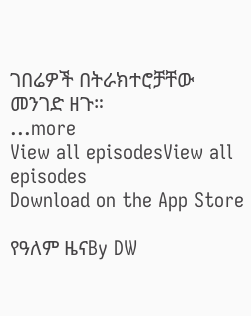ገበሬዎች በትራክተሮቻቸው መንገድ ዘጉ።
...more
View all episodesView all episodes
Download on the App Store

የዓለም ዜናBy DW